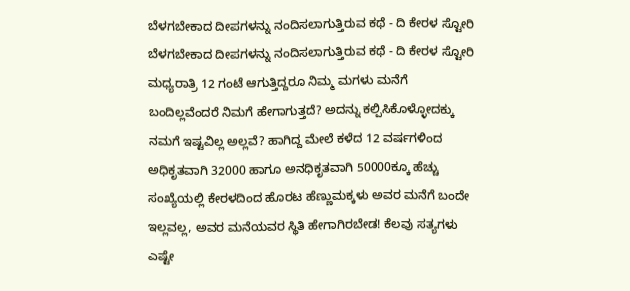ಬೆಳಗಬೇಕಾದ ದೀಪಗಳನ್ನು ನಂದಿಸಲಾಗುತ್ತಿರುವ ಕಥೆ - ದಿ ಕೇರಳ ಸ್ಟೋರಿ
ಬೆಳಗಬೇಕಾದ ದೀಪಗಳನ್ನು ನಂದಿಸಲಾಗುತ್ತಿರುವ ಕಥೆ - ದಿ ಕೇರಳ ಸ್ಟೋರಿ
ಮಧ್ಯರಾತ್ರಿ 12 ಗಂಟೆ ಆಗುತ್ತಿದ್ದರೂ ನಿಮ್ಮ ಮಗಳು ಮನೆಗೆ ಬಂದಿಲ್ಲವೆಂದರೆ ನಿಮಗೆ ಹೇಗಾಗುತ್ತದೆ? ಅದನ್ನು ಕಲ್ಪಿಸಿಕೊಳ್ಳೋದಕ್ಕು ನಮಗೆ ಇಷ್ಟವಿಲ್ಲ ಅಲ್ಲವೆ? ಹಾಗಿದ್ದ ಮೇಲೆ ಕಳೆದ 12 ವರ್ಷಗಳಿಂದ ಅಧಿಕೃತವಾಗಿ 32000 ಹಾಗೂ ಅನಧಿಕೃತವಾಗಿ 50000ಕ್ಕೂ ಹೆಚ್ಚು ಸಂಖ್ಯೆಯಲ್ಲಿ ಕೇರಳದಿಂದ ಹೊರಟ ಹೆಣ್ಣುಮಕ್ಕಳು ಅವರ ಮನೆಗೆ ಬಂದೇ ಇಲ್ಲವಲ್ಲ, ಅವರ ಮನೆಯವರ ಸ್ಥಿತಿ ಹೇಗಾಗಿರಬೇಡ! ಕೆಲವು ಸತ್ಯಗಳು ಎಷ್ಟೇ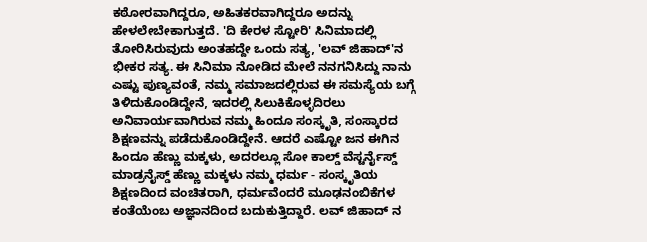ಕಠೋರವಾಗಿದ್ದರೂ, ಅಹಿತಕರವಾಗಿದ್ದರೂ ಅದನ್ನು ಹೇಳಲೇಬೇಕಾಗುತ್ತದೆ. 'ದಿ ಕೇರಳ ಸ್ಟೋರಿ' ಸಿನಿಮಾದಲ್ಲಿ ತೋರಿಸಿರುವುದು ಅಂತಹದ್ದೇ ಒಂದು ಸತ್ಯ, 'ಲವ್ ಜಿಹಾದ್'ನ ಭೀಕರ ಸತ್ಯ. ಈ ಸಿನಿಮಾ ನೋಡಿದ ಮೇಲೆ ನನಗನಿಸಿದ್ದು ನಾನು ಎಷ್ಟು ಪುಣ್ಯವಂತೆ, ನಮ್ಮ ಸಮಾಜದಲ್ಲಿರುವ ಈ ಸಮಸ್ಯೆಯ ಬಗ್ಗೆ ತಿಳಿದುಕೊಂಡಿದ್ದೇನೆ, ಇದರಲ್ಲಿ ಸಿಲುಕಿಕೊಳ್ಳದಿರಲು ಅನಿವಾರ್ಯವಾಗಿರುವ ನಮ್ಮ ಹಿಂದೂ ಸಂಸ್ಕೃತಿ, ಸಂಸ್ಕಾರದ ಶಿಕ್ಷಣವನ್ನು ಪಡೆದುಕೊಂಡಿದ್ದೇನೆ. ಆದರೆ ಎಷ್ಟೋ ಜನ ಈಗಿನ ಹಿಂದೂ ಹೆಣ್ಣು ಮಕ್ಕಳು, ಅದರಲ್ಲೂ ಸೋ ಕಾಲ್ಡ್ ವೆಸ್ಟರ್ನೈಸ್ಡ್ ಮಾಡ್ರನೈಸ್ಡ್ ಹೆಣ್ಣು ಮಕ್ಕಳು ನಮ್ಮ ಧರ್ಮ - ಸಂಸ್ಕೃತಿಯ ಶಿಕ್ಷಣದಿಂದ ವಂಚಿತರಾಗಿ, ಧರ್ಮವೆಂದರೆ ಮೂಢನಂಬಿಕೆಗಳ ಕಂತೆಯೆಂಬ ಅಜ್ಞಾನದಿಂದ ಬದುಕುತ್ತಿದ್ದಾರೆ. ಲವ್ ಜಿಹಾದ್ ನ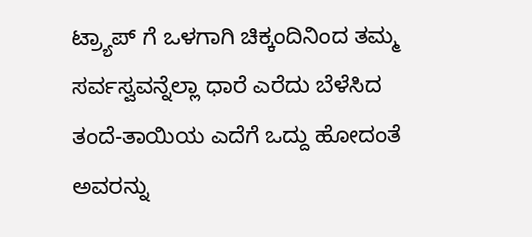ಟ್ರ್ಯಾಪ್ ಗೆ ಒಳಗಾಗಿ ಚಿಕ್ಕಂದಿನಿಂದ ತಮ್ಮ ಸರ್ವಸ್ವವನ್ನೆಲ್ಲಾ ಧಾರೆ ಎರೆದು ಬೆಳೆಸಿದ ತಂದೆ-ತಾಯಿಯ ಎದೆಗೆ ಒದ್ದು ಹೋದಂತೆ ಅವರನ್ನು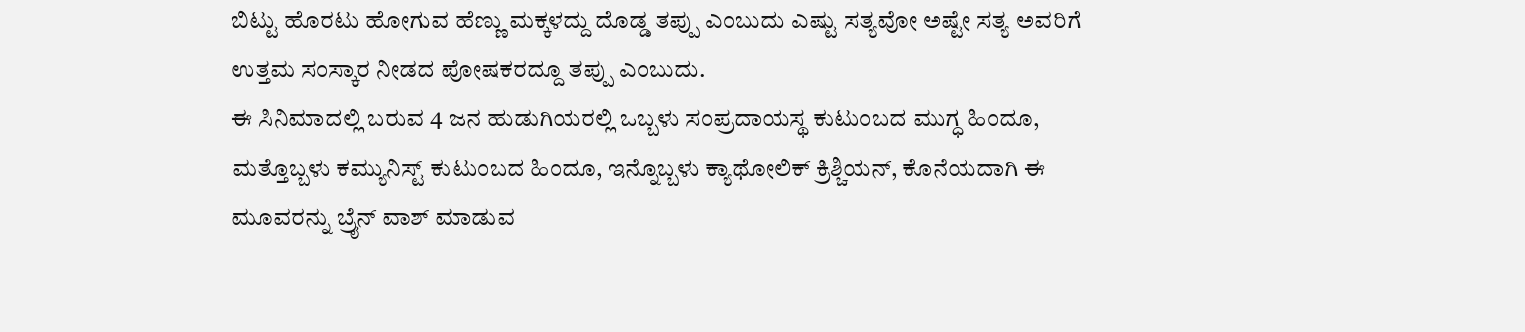ಬಿಟ್ಟು ಹೊರಟು ಹೋಗುವ ಹೆಣ್ಣು ಮಕ್ಕಳದ್ದು ದೊಡ್ಡ ತಪ್ಪು ಎಂಬುದು ಎಷ್ಟು ಸತ್ಯವೋ ಅಷ್ಟೇ ಸತ್ಯ ಅವರಿಗೆ ಉತ್ತಮ ಸಂಸ್ಕಾರ ನೀಡದ ಪೋಷಕರದ್ದೂ ತಪ್ಪು ಎಂಬುದು.
ಈ ಸಿನಿಮಾದಲ್ಲಿ ಬರುವ 4 ಜನ ಹುಡುಗಿಯರಲ್ಲಿ ಒಬ್ಬಳು ಸಂಪ್ರದಾಯಸ್ಥ ಕುಟುಂಬದ ಮುಗ್ಧ ಹಿಂದೂ, ಮತ್ತೊಬ್ಬಳು ಕಮ್ಯುನಿಸ್ಟ್ ಕುಟುಂಬದ ಹಿಂದೂ, ಇನ್ನೊಬ್ಬಳು ಕ್ಯಾಥೋಲಿಕ್ ಕ್ರಿಶ್ಚಿಯನ್, ಕೊನೆಯದಾಗಿ ಈ ಮೂವರನ್ನು ಬ್ರೈನ್ ವಾಶ್ ಮಾಡುವ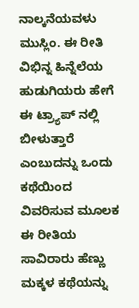ನಾಲ್ಕನೆಯವಳು ಮುಸ್ಲಿಂ. ಈ ರೀತಿ ವಿಭಿನ್ನ ಹಿನ್ನೆಲೆಯ ಹುಡುಗಿಯರು ಹೇಗೆ ಈ ಟ್ರ್ಯಾಪ್ ನಲ್ಲಿ ಬೀಳುತ್ತಾರೆ ಎಂಬುದನ್ನು ಒಂದು ಕಥೆಯಿಂದ ವಿವರಿಸುವ ಮೂಲಕ ಈ ರೀತಿಯ ಸಾವಿರಾರು ಹೆಣ್ಣು ಮಕ್ಕಳ ಕಥೆಯನ್ನು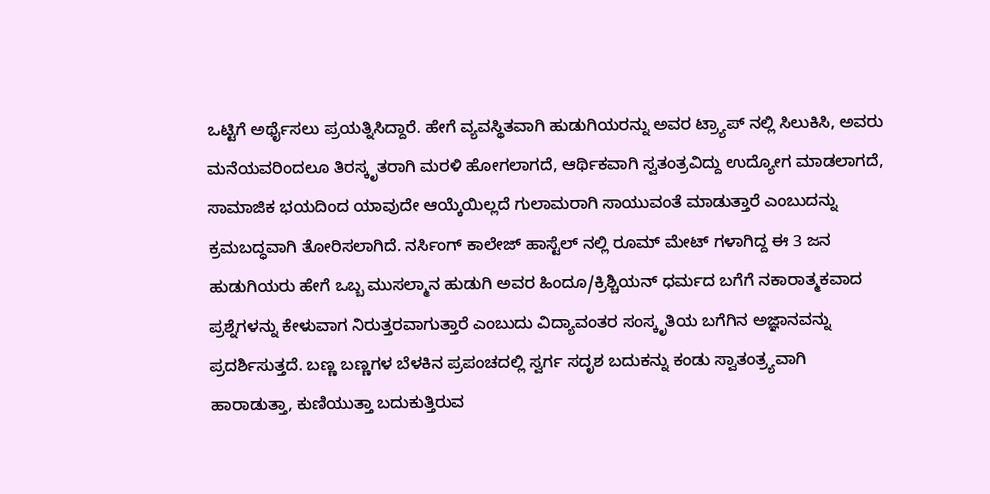ಒಟ್ಟಿಗೆ ಅರ್ಥೈಸಲು ಪ್ರಯತ್ನಿಸಿದ್ದಾರೆ. ಹೇಗೆ ವ್ಯವಸ್ಥಿತವಾಗಿ ಹುಡುಗಿಯರನ್ನು ಅವರ ಟ್ರ್ಯಾಪ್ ನಲ್ಲಿ ಸಿಲುಕಿಸಿ, ಅವರು ಮನೆಯವರಿಂದಲೂ ತಿರಸ್ಕೃತರಾಗಿ ಮರಳಿ ಹೋಗಲಾಗದೆ, ಆರ್ಥಿಕವಾಗಿ ಸ್ವತಂತ್ರವಿದ್ದು ಉದ್ಯೋಗ ಮಾಡಲಾಗದೆ, ಸಾಮಾಜಿಕ ಭಯದಿಂದ ಯಾವುದೇ ಆಯ್ಕೆಯಿಲ್ಲದೆ ಗುಲಾಮರಾಗಿ ಸಾಯುವಂತೆ ಮಾಡುತ್ತಾರೆ ಎಂಬುದನ್ನು ಕ್ರಮಬದ್ಧವಾಗಿ ತೋರಿಸಲಾಗಿದೆ. ನರ್ಸಿಂಗ್ ಕಾಲೇಜ್ ಹಾಸ್ಟೆಲ್ ನಲ್ಲಿ ರೂಮ್ ಮೇಟ್ ಗಳಾಗಿದ್ದ ಈ 3 ಜನ ಹುಡುಗಿಯರು ಹೇಗೆ ಒಬ್ಬ ಮುಸಲ್ಮಾನ ಹುಡುಗಿ ಅವರ ಹಿಂದೂ/ಕ್ರಿಶ್ಚಿಯನ್ ಧರ್ಮದ ಬಗೆಗೆ ನಕಾರಾತ್ಮಕವಾದ ಪ್ರಶ್ನೆಗಳನ್ನು ಕೇಳುವಾಗ ನಿರುತ್ತರವಾಗುತ್ತಾರೆ ಎಂಬುದು ವಿದ್ಯಾವಂತರ ಸಂಸ್ಕೃತಿಯ ಬಗೆಗಿನ ಅಜ್ಞಾನವನ್ನು ಪ್ರದರ್ಶಿಸುತ್ತದೆ. ಬಣ್ಣ ಬಣ್ಣಗಳ ಬೆಳಕಿನ ಪ್ರಪಂಚದಲ್ಲಿ ಸ್ವರ್ಗ ಸದೃಶ ಬದುಕನ್ನು ಕಂಡು ಸ್ವಾತಂತ್ರ್ಯವಾಗಿ ಹಾರಾಡುತ್ತಾ, ಕುಣಿಯುತ್ತಾ ಬದುಕುತ್ತಿರುವ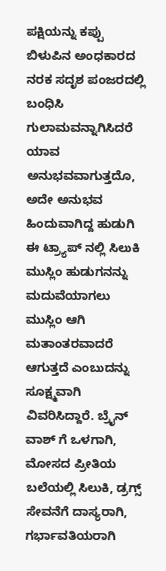ಪಕ್ಷಿಯನ್ನು ಕಪ್ಪು ಬಿಳುಪಿನ ಅಂಧಕಾರದ ನರಕ ಸದೃಶ ಪಂಜರದಲ್ಲಿ ಬಂಧಿಸಿ ಗುಲಾಮವನ್ನಾಗಿಸಿದರೆ ಯಾವ ಅನುಭವವಾಗುತ್ತದೊ, ಅದೇ ಅನುಭವ ಹಿಂದುವಾಗಿದ್ದ ಹುಡುಗಿ ಈ ಟ್ರ್ಯಾಪ್ ನಲ್ಲಿ ಸಿಲುಕಿ ಮುಸ್ಲಿಂ ಹುಡುಗನನ್ನು ಮದುವೆಯಾಗಲು ಮುಸ್ಲಿಂ ಆಗಿ ಮತಾಂತರವಾದರೆ ಆಗುತ್ತದೆ ಎಂಬುದನ್ನು ಸೂಕ್ಷ್ಮವಾಗಿ ವಿವರಿಸಿದ್ದಾರೆ. ಬ್ರೈನ್ ವಾಶ್ ಗೆ ಒಳಗಾಗಿ, ಮೋಸದ ಪ್ರೀತಿಯ ಬಲೆಯಲ್ಲಿ ಸಿಲುಕಿ, ಡ್ರಗ್ಸ್ ಸೇವನೆಗೆ ದಾಸ್ಯರಾಗಿ, ಗರ್ಭಾವತಿಯರಾಗಿ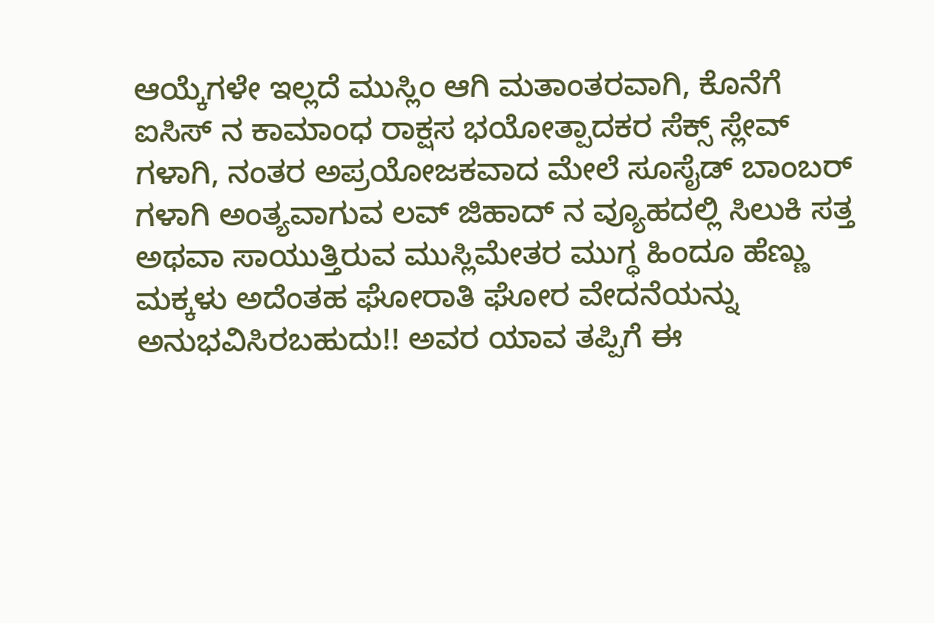ಆಯ್ಕೆಗಳೇ ಇಲ್ಲದೆ ಮುಸ್ಲಿಂ ಆಗಿ ಮತಾಂತರವಾಗಿ, ಕೊನೆಗೆ ಐಸಿಸ್ ನ ಕಾಮಾಂಧ ರಾಕ್ಷಸ ಭಯೋತ್ಪಾದಕರ ಸೆಕ್ಸ್ ಸ್ಲೇವ್ ಗಳಾಗಿ, ನಂತರ ಅಪ್ರಯೋಜಕವಾದ ಮೇಲೆ ಸೂಸೈಡ್ ಬಾಂಬರ್ ಗಳಾಗಿ ಅಂತ್ಯವಾಗುವ ಲವ್ ಜಿಹಾದ್ ನ ವ್ಯೂಹದಲ್ಲಿ ಸಿಲುಕಿ ಸತ್ತ ಅಥವಾ ಸಾಯುತ್ತಿರುವ ಮುಸ್ಲಿಮೇತರ ಮುಗ್ಧ ಹಿಂದೂ ಹೆಣ್ಣು ಮಕ್ಕಳು ಅದೆಂತಹ ಘೋರಾತಿ ಘೋರ ವೇದನೆಯನ್ನು ಅನುಭವಿಸಿರಬಹುದು!! ಅವರ ಯಾವ ತಪ್ಪಿಗೆ ಈ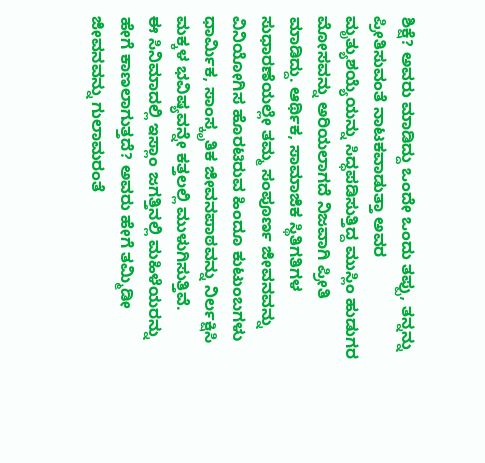ಶಿಕ್ಷೆ? ಅವರು ಮಾಡಿದ್ದು ಒಂದೇ ಒಂದು ತಪ್ಪು, ತನ್ನನ್ನು ಪ್ರೀತಿಸುವಂತೆ ನಾಟಕವಾಡುತ್ತಾ ಅವರ ಮೃತ್ಯುಶಯ್ಯೆಯನ್ನು ಸಿದ್ಧಪಡಿಸುತ್ತಿದ್ದ ಮುಸ್ಲಿಂ ಹುಡುಗರ ಮೋಸವನ್ನು ಅರಿಯಲಾಗದೆ ನಿಜವಾಗಿ ಪ್ರೀತಿ ಮಾಡಿದ್ದು. ಆರ್ಥಿಕ, ಸಾಮಾಜಿಕ ಸ್ಥಿತಿಗತಿಗಳ ಸುಧಾರಣೆಯಲ್ಲೇ ತಮ್ಮ ಸಂಪೂರ್ಣ ಜೀವನವನ್ನು ವಿನಿಯೋಗಿಸ ಹೊರಟಿರುವ ಹಿಂದೂ ಕುಟುಂಬಗಳು ಧಾರ್ಮಿಕ, ಸಾಂಸ್ಕೃತಿಕ ಜೀವನಪಾಠವನ್ನು ನಿರ್ಲಕ್ಷಿಸಿ ಮಕ್ಕಳ ಭವಿಷ್ಯವನ್ನೇ ಕತ್ತಲಲ್ಲಿ ಮುಳುಗಿಸುತ್ತಿವೆ.
ಈ ಸಿನಿಮಾದಲ್ಲಿ ಇಸ್ಲಾಂ ಜಗತ್ತಿನಲ್ಲಿ ಮಹಿಳೆಯರನ್ನು ಹೇಗೆ ಕಾಣಲಾಗುತ್ತದೆ? ಅವರು ಹೇಗೆ ತಮ್ಮಿಡೀ ಜೀವನವನ್ನು ಗುಲಾಮರಂತೆ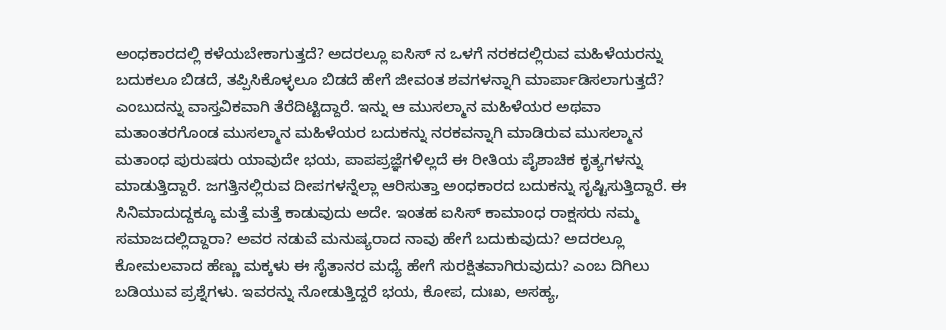ಅಂಧಕಾರದಲ್ಲಿ ಕಳೆಯಬೇಕಾಗುತ್ತದೆ? ಅದರಲ್ಲೂ ಐಸಿಸ್ ನ ಒಳಗೆ ನರಕದಲ್ಲಿರುವ ಮಹಿಳೆಯರನ್ನು ಬದುಕಲೂ ಬಿಡದೆ, ತಪ್ಪಿಸಿಕೊಳ್ಳಲೂ ಬಿಡದೆ ಹೇಗೆ ಜೀವಂತ ಶವಗಳನ್ನಾಗಿ ಮಾರ್ಪಾಡಿಸಲಾಗುತ್ತದೆ? ಎಂಬುದನ್ನು ವಾಸ್ತವಿಕವಾಗಿ ತೆರೆದಿಟ್ಟಿದ್ದಾರೆ. ಇನ್ನು ಆ ಮುಸಲ್ಮಾನ ಮಹಿಳೆಯರ ಅಥವಾ ಮತಾಂತರಗೊಂಡ ಮುಸಲ್ಮಾನ ಮಹಿಳೆಯರ ಬದುಕನ್ನು ನರಕವನ್ನಾಗಿ ಮಾಡಿರುವ ಮುಸಲ್ಮಾನ ಮತಾಂಧ ಪುರುಷರು ಯಾವುದೇ ಭಯ, ಪಾಪಪ್ರಜ್ಞೆಗಳಿಲ್ಲದೆ ಈ ರೀತಿಯ ಪೈಶಾಚಿಕ ಕೃತ್ಯಗಳನ್ನು ಮಾಡುತ್ತಿದ್ದಾರೆ. ಜಗತ್ತಿನಲ್ಲಿರುವ ದೀಪಗಳನ್ನೆಲ್ಲಾ ಆರಿಸುತ್ತಾ ಅಂಧಕಾರದ ಬದುಕನ್ನು ಸೃಷ್ಟಿಸುತ್ತಿದ್ದಾರೆ. ಈ ಸಿನಿಮಾದುದ್ದಕ್ಕೂ ಮತ್ತೆ ಮತ್ತೆ ಕಾಡುವುದು ಅದೇ. ಇಂತಹ ಐಸಿಸ್ ಕಾಮಾಂಧ ರಾಕ್ಷಸರು ನಮ್ಮ ಸಮಾಜದಲ್ಲಿದ್ದಾರಾ? ಅವರ ನಡುವೆ ಮನುಷ್ಯರಾದ ನಾವು ಹೇಗೆ ಬದುಕುವುದು? ಅದರಲ್ಲೂ ಕೋಮಲವಾದ ಹೆಣ್ಣು ಮಕ್ಕಳು ಈ ಸೈತಾನರ ಮಧ್ಯೆ ಹೇಗೆ ಸುರಕ್ಷಿತವಾಗಿರುವುದು? ಎಂಬ ದಿಗಿಲು ಬಡಿಯುವ ಪ್ರಶ್ನೆಗಳು. ಇವರನ್ನು ನೋಡುತ್ತಿದ್ದರೆ ಭಯ, ಕೋಪ, ದುಃಖ, ಅಸಹ್ಯ,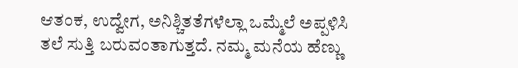ಆತಂಕ, ಉದ್ವೇಗ, ಅನಿಶ್ಚಿತತೆಗಳೆಲ್ಲಾ ಒಮ್ಮೆಲೆ ಅಪ್ಪಳಿಸಿ ತಲೆ ಸುತ್ತಿ ಬರುವಂತಾಗುತ್ತದೆ. ನಮ್ಮ ಮನೆಯ ಹೆಣ್ಣು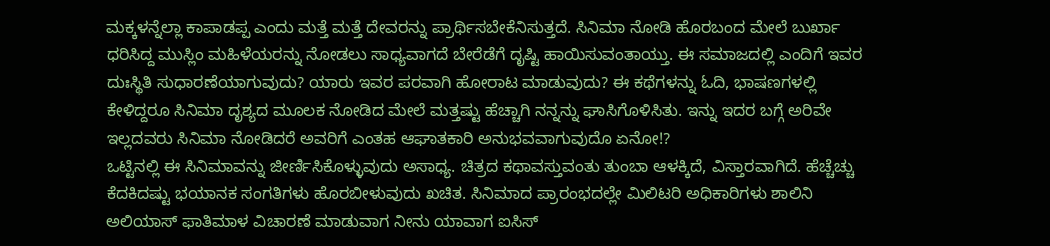ಮಕ್ಕಳನ್ನೆಲ್ಲಾ ಕಾಪಾಡಪ್ಪ ಎಂದು ಮತ್ತೆ ಮತ್ತೆ ದೇವರನ್ನು ಪ್ರಾರ್ಥಿಸಬೇಕೆನಿಸುತ್ತದೆ. ಸಿನಿಮಾ ನೋಡಿ ಹೊರಬಂದ ಮೇಲೆ ಬುರ್ಖಾ ಧರಿಸಿದ್ದ ಮುಸ್ಲಿಂ ಮಹಿಳೆಯರನ್ನು ನೋಡಲು ಸಾಧ್ಯವಾಗದೆ ಬೇರೆಡೆಗೆ ದೃಷ್ಟಿ ಹಾಯಿಸುವಂತಾಯ್ತು. ಈ ಸಮಾಜದಲ್ಲಿ ಎಂದಿಗೆ ಇವರ ದುಃಸ್ಥಿತಿ ಸುಧಾರಣೆಯಾಗುವುದು? ಯಾರು ಇವರ ಪರವಾಗಿ ಹೋರಾಟ ಮಾಡುವುದು? ಈ ಕಥೆಗಳನ್ನು ಓದಿ, ಭಾಷಣಗಳಲ್ಲಿ ಕೇಳಿದ್ದರೂ ಸಿನಿಮಾ ದೃಶ್ಯದ ಮೂಲಕ ನೋಡಿದ ಮೇಲೆ ಮತ್ತಷ್ಟು ಹೆಚ್ಚಾಗಿ ನನ್ನನ್ನು ಘಾಸಿಗೊಳಿಸಿತು. ಇನ್ನು ಇದರ ಬಗ್ಗೆ ಅರಿವೇ ಇಲ್ಲದವರು ಸಿನಿಮಾ ನೋಡಿದರೆ ಅವರಿಗೆ ಎಂತಹ ಆಘಾತಕಾರಿ ಅನುಭವವಾಗುವುದೊ ಏನೋ!?
ಒಟ್ಟಿನಲ್ಲಿ ಈ ಸಿನಿಮಾವನ್ನು ಜೀರ್ಣಿಸಿಕೊಳ್ಳುವುದು ಅಸಾಧ್ಯ. ಚಿತ್ರದ ಕಥಾವಸ್ತುವಂತು ತುಂಬಾ ಆಳಕ್ಕಿದೆ, ವಿಸ್ತಾರವಾಗಿದೆ. ಹೆಚ್ಚೆಚ್ಚು ಕೆದಕಿದಷ್ಟು ಭಯಾನಕ ಸಂಗತಿಗಳು ಹೊರಬೀಳುವುದು ಖಚಿತ. ಸಿನಿಮಾದ ಪ್ರಾರಂಭದಲ್ಲೇ ಮಿಲಿಟರಿ ಅಧಿಕಾರಿಗಳು ಶಾಲಿನಿ ಅಲಿಯಾಸ್ ಫಾತಿಮಾಳ ವಿಚಾರಣೆ ಮಾಡುವಾಗ ನೀನು ಯಾವಾಗ ಐಸಿಸ್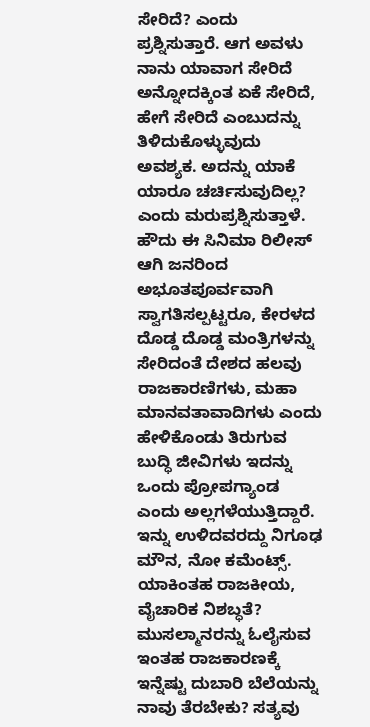ಸೇರಿದೆ? ಎಂದು ಪ್ರಶ್ನಿಸುತ್ತಾರೆ. ಆಗ ಅವಳು ನಾನು ಯಾವಾಗ ಸೇರಿದೆ ಅನ್ನೋದಕ್ಕಿಂತ ಏಕೆ ಸೇರಿದೆ, ಹೇಗೆ ಸೇರಿದೆ ಎಂಬುದನ್ನು ತಿಳಿದುಕೊಳ್ಳುವುದು ಅವಶ್ಯಕ. ಅದನ್ನು ಯಾಕೆ ಯಾರೂ ಚರ್ಚಿಸುವುದಿಲ್ಲ? ಎಂದು ಮರುಪ್ರಶ್ನಿಸುತ್ತಾಳೆ. ಹೌದು ಈ ಸಿನಿಮಾ ರಿಲೀಸ್ ಆಗಿ ಜನರಿಂದ ಅಭೂತಪೂರ್ವವಾಗಿ ಸ್ವಾಗತಿಸಲ್ಪಟ್ಟರೂ, ಕೇರಳದ ದೊಡ್ಡ ದೊಡ್ಡ ಮಂತ್ರಿಗಳನ್ನು ಸೇರಿದಂತೆ ದೇಶದ ಹಲವು ರಾಜಕಾರಣಿಗಳು, ಮಹಾ ಮಾನವತಾವಾದಿಗಳು ಎಂದು ಹೇಳಿಕೊಂಡು ತಿರುಗುವ ಬುದ್ಧಿ ಜೀವಿಗಳು ಇದನ್ನು ಒಂದು ಪ್ರೋಪಗ್ಯಾಂಡ ಎಂದು ಅಲ್ಲಗಳೆಯುತ್ತಿದ್ದಾರೆ. ಇನ್ನು ಉಳಿದವರದ್ದು ನಿಗೂಢ ಮೌನ, ನೋ ಕಮೆಂಟ್ಸ್. ಯಾಕಿಂತಹ ರಾಜಕೀಯ, ವೈಚಾರಿಕ ನಿಶಬ್ಧತೆ? ಮುಸಲ್ಮಾನರನ್ನು ಓಲೈಸುವ ಇಂತಹ ರಾಜಕಾರಣಕ್ಕೆ ಇನ್ನೆಷ್ಟು ದುಬಾರಿ ಬೆಲೆಯನ್ನು ನಾವು ತೆರಬೇಕು? ಸತ್ಯವು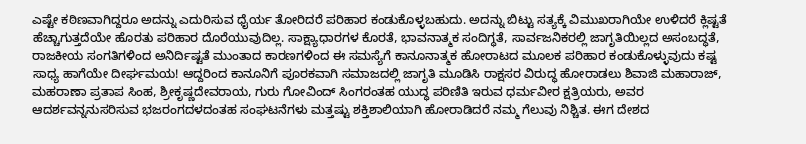ಎಷ್ಟೇ ಕಠಿಣವಾಗಿದ್ದರೂ ಅದನ್ನು ಎದುರಿಸುವ ಧೈರ್ಯ ತೋರಿದರೆ ಪರಿಹಾರ ಕಂಡುಕೊಳ್ಳಬಹುದು. ಅದನ್ನು ಬಿಟ್ಟು ಸತ್ಯಕ್ಕೆ ವಿಮುಖರಾಗಿಯೇ ಉಳಿದರೆ ಕ್ಲಿಷ್ಟತೆ ಹೆಚ್ಚಾಗುತ್ತದೆಯೇ ಹೊರತು ಪರಿಹಾರ ದೊರೆಯುವುದಿಲ್ಲ. ಸಾಕ್ಷ್ಯಾಧಾರಗಳ ಕೊರತೆ, ಭಾವನಾತ್ಮಕ ಸಂದಿಗ್ಧತೆ, ಸಾರ್ವಜನಿಕರಲ್ಲಿ ಜಾಗೃತಿಯಿಲ್ಲದ ಅಸಂಬದ್ಧತೆ, ರಾಜಕೀಯ ಸಂಗತಿಗಳಿಂದ ಅನಿರ್ದಿಷ್ಟತೆ ಮುಂತಾದ ಕಾರಣಗಳಿಂದ ಈ ಸಮಸ್ಯೆಗೆ ಕಾನೂನಾತ್ಮಕ ಹೋರಾಟದ ಮೂಲಕ ಪರಿಹಾರ ಕಂಡುಕೊಳ್ಳುವುದು ಕಷ್ಟ ಸಾಧ್ಯ ಹಾಗೆಯೇ ದೀರ್ಘಮಯ! ಆದ್ದರಿಂದ ಕಾನೂನಿಗೆ ಪೂರಕವಾಗಿ ಸಮಾಜದಲ್ಲಿ ಜಾಗೃತಿ ಮೂಡಿಸಿ ರಾಕ್ಷಸರ ವಿರುದ್ಧ ಹೋರಾಡಲು ಶಿವಾಜಿ ಮಹಾರಾಜ್, ಮಹರಾಣಾ ಪ್ರತಾಪ ಸಿಂಹ, ಶ್ರೀಕೃಷ್ಣದೇವರಾಯ, ಗುರು ಗೋವಿಂದ್ ಸಿಂಗರಂತಹ ಯುದ್ಧ ಪರಿಣಿತಿ ಇರುವ ಧರ್ಮವೀರ ಕ್ಷತ್ರಿಯರು, ಅವರ ಆದರ್ಶವನ್ನನುಸರಿಸುವ ಭಜರಂಗದಳದಂತಹ ಸಂಘಟನೆಗಳು ಮತ್ತಷ್ಟು ಶಕ್ತಿಶಾಲಿಯಾಗಿ ಹೋರಾಡಿದರೆ ನಮ್ಮ ಗೆಲುವು ನಿಶ್ಚಿತ. ಈಗ ದೇಶದ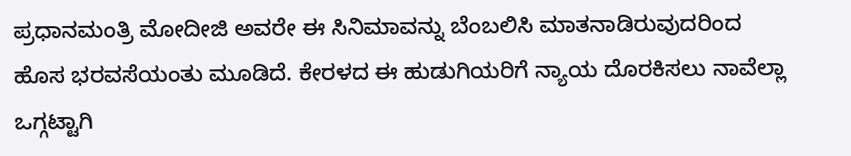ಪ್ರಧಾನಮಂತ್ರಿ ಮೋದೀಜಿ ಅವರೇ ಈ ಸಿನಿಮಾವನ್ನು ಬೆಂಬಲಿಸಿ ಮಾತನಾಡಿರುವುದರಿಂದ ಹೊಸ ಭರವಸೆಯಂತು ಮೂಡಿದೆ. ಕೇರಳದ ಈ ಹುಡುಗಿಯರಿಗೆ ನ್ಯಾಯ ದೊರಕಿಸಲು ನಾವೆಲ್ಲಾ ಒಗ್ಗಟ್ಟಾಗಿ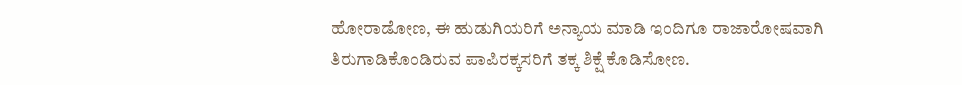ಹೋರಾಡೋಣ, ಈ ಹುಡುಗಿಯರಿಗೆ ಅನ್ಯಾಯ ಮಾಡಿ ಇಂದಿಗೂ ರಾಜಾರೋಷವಾಗಿ ತಿರುಗಾಡಿಕೊಂಡಿರುವ ಪಾಪಿರಕ್ಕಸರಿಗೆ ತಕ್ಕ ಶಿಕ್ಷೆ ಕೊಡಿಸೋಣ.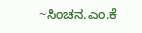~ಸಿಂಚನ.ಎಂ.ಕೆ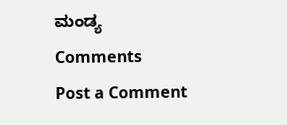ಮಂಡ್ಯ
Comments
Post a Comment